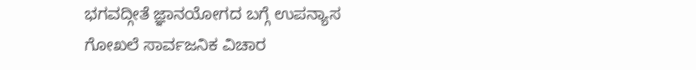ಭಗವದ್ಗೀತೆ ಜ್ಞಾನಯೋಗದ ಬಗ್ಗೆ ಉಪನ್ಯಾಸ
ಗೋಖಲೆ ಸಾರ್ವಜನಿಕ ವಿಚಾರ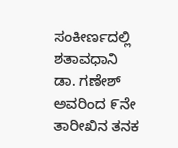ಸಂಕೀರ್ಣದಲ್ಲಿ ಶತಾವಧಾನಿ ಡಾ. ಗಣೇಶ್ ಅವರಿಂದ ೯ನೇ ತಾರೀಖಿನ ತನಕ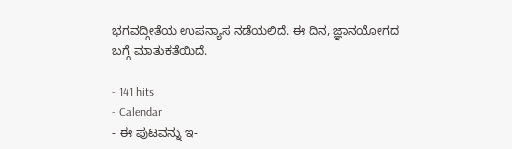ಭಗವದ್ಗೀತೆಯ ಉಪನ್ಯಾಸ ನಡೆಯಲಿದೆ. ಈ ದಿನ, ಜ್ಞಾನಯೋಗದ ಬಗ್ಗೆ ಮಾತುಕತೆಯಿದೆ.

- 141 hits
- Calendar
- ಈ ಪುಟವನ್ನು ಇ-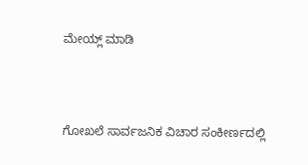ಮೇಯ್ಲ್ ಮಾಡಿ



ಗೋಖಲೆ ಸಾರ್ವಜನಿಕ ವಿಚಾರ ಸಂಕೀರ್ಣದಲ್ಲಿ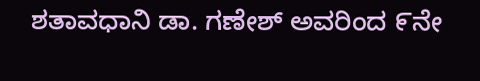ಶತಾವಧಾನಿ ಡಾ. ಗಣೇಶ್ ಅವರಿಂದ ೯ನೇ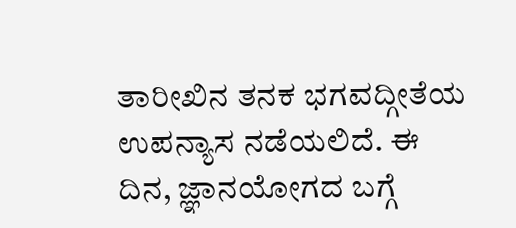ತಾರೀಖಿನ ತನಕ ಭಗವದ್ಗೀತೆಯ ಉಪನ್ಯಾಸ ನಡೆಯಲಿದೆ. ಈ ದಿನ, ಜ್ಞಾನಯೋಗದ ಬಗ್ಗೆ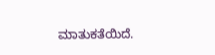ಮಾತುಕತೆಯಿದೆ.